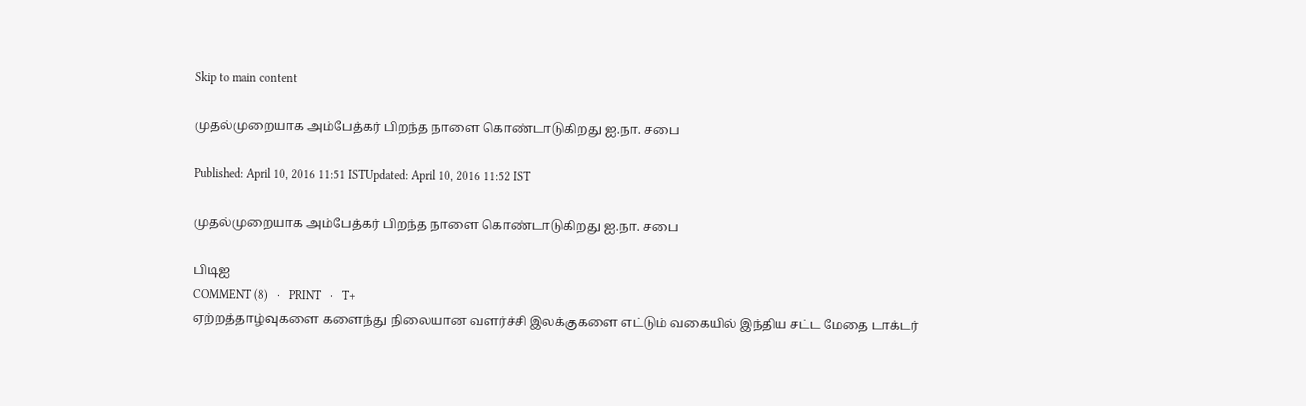Skip to main content

முதல்முறையாக அம்பேத்கர் பிறந்த நாளை கொண்டாடுகிறது ஐ.நா. சபை

Published: April 10, 2016 11:51 ISTUpdated: April 10, 2016 11:52 IST

முதல்முறையாக அம்பேத்கர் பிறந்த நாளை கொண்டாடுகிறது ஐ.நா. சபை

பிடிஐ
COMMENT (8)   ·   PRINT   ·   T+
ஏற்றத்தாழ்வுகளை களைந்து நிலையான வளர்ச்சி இலக்குகளை எட்டும் வகையில் இந்திய சட்ட மேதை டாக்டர்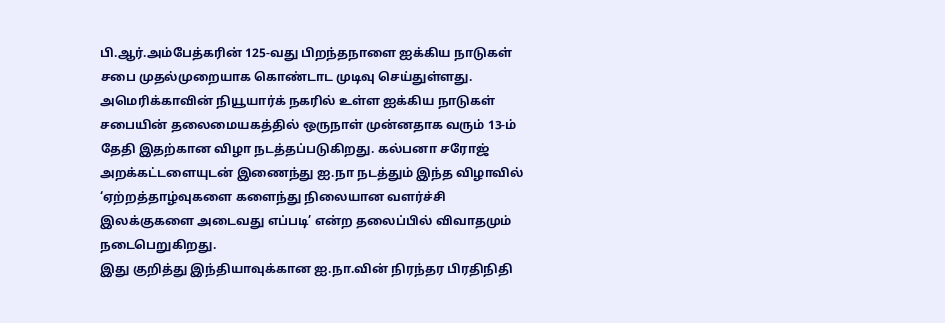பி.ஆர்.அம்பேத்கரின் 125-வது பிறந்தநாளை ஐக்கிய நாடுகள் சபை முதல்முறையாக கொண்டாட முடிவு செய்துள்ளது.
அமெரிக்காவின் நியூயார்க் நகரில் உள்ள ஐக்கிய நாடுகள் சபையின் தலைமையகத்தில் ஒருநாள் முன்னதாக வரும் 13-ம் தேதி இதற்கான விழா நடத்தப்படுகிறது. கல்பனா சரோஜ் அறக்கட்டளையுடன் இணைந்து ஐ.நா நடத்தும் இந்த விழாவில் ‘ஏற்றத்தாழ்வுகளை களைந்து நிலையான வளர்ச்சி இலக்குகளை அடைவது எப்படி’ என்ற தலைப்பில் விவாதமும் நடைபெறுகிறது.
இது குறித்து இந்தியாவுக்கான ஐ.நா.வின் நிரந்தர பிரதிநிதி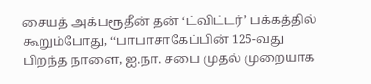சையத் அக்பரூதீன் தன் ‘ட்விட்டர்’ பக்கத்தில் கூறும்போது, ‘‘பாபாசாகேப்பின் 125-வது பிறந்த நாளை, ஐ.நா. சபை முதல் முறையாக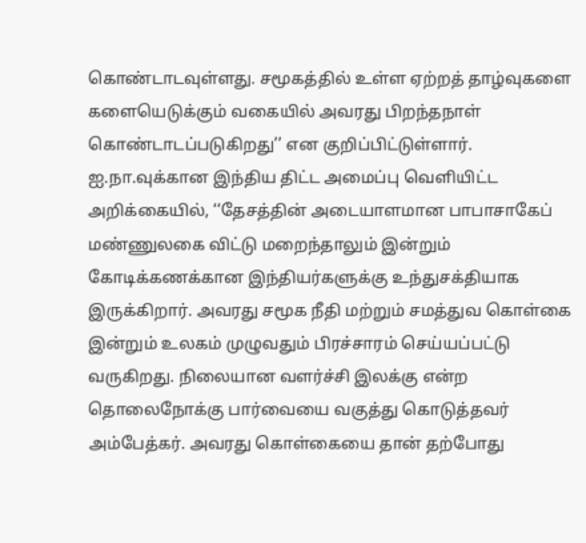கொண்டாடவுள்ளது. சமூகத்தில் உள்ள ஏற்றத் தாழ்வுகளை களையெடுக்கும் வகையில் அவரது பிறந்தநாள் கொண்டாடப்படுகிறது’’ என குறிப்பிட்டுள்ளார்.
ஐ.நா.வுக்கான இந்திய திட்ட அமைப்பு வெளியிட்ட அறிக்கையில், ‘‘தேசத்தின் அடையாளமான பாபாசாகேப் மண்ணுலகை விட்டு மறைந்தாலும் இன்றும் கோடிக்கணக்கான இந்தியர்களுக்கு உந்துசக்தியாக இருக்கிறார். அவரது சமூக நீதி மற்றும் சமத்துவ கொள்கை இன்றும் உலகம் முழுவதும் பிரச்சாரம் செய்யப்பட்டு வருகிறது. நிலையான வளர்ச்சி இலக்கு என்ற தொலைநோக்கு பார்வையை வகுத்து கொடுத்தவர் அம்பேத்கர். அவரது கொள்கையை தான் தற்போது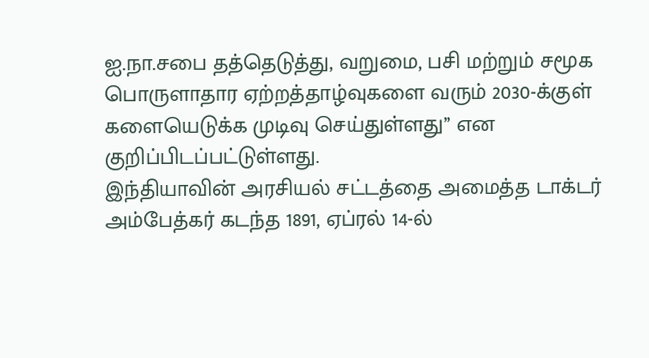ஐ.நா.சபை தத்தெடுத்து, வறுமை, பசி மற்றும் சமூக பொருளாதார ஏற்றத்தாழ்வுகளை வரும் 2030-க்குள் களையெடுக்க முடிவு செய்துள்ளது’’ என குறிப்பிடப்பட்டுள்ளது.
இந்தியாவின் அரசியல் சட்டத்தை அமைத்த டாக்டர் அம்பேத்கர் கடந்த 1891, ஏப்ரல் 14-ல்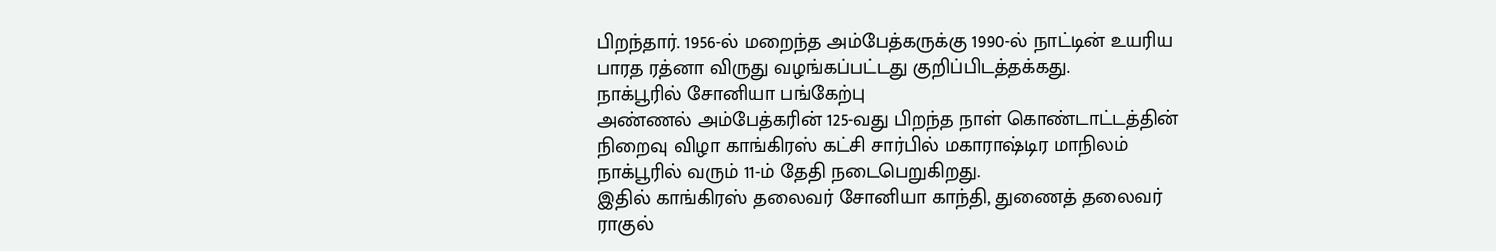பிறந்தார். 1956-ல் மறைந்த அம்பேத்கருக்கு 1990-ல் நாட்டின் உயரிய பாரத ரத்னா விருது வழங்கப்பட்டது குறிப்பிடத்தக்கது.
நாக்பூரில் சோனியா பங்கேற்பு
அண்ணல் அம்பேத்கரின் 125-வது பிறந்த நாள் கொண்டாட்டத்தின் நிறைவு விழா காங்கிரஸ் கட்சி சார்பில் மகாராஷ்டிர மாநிலம் நாக்பூரில் வரும் 11-ம் தேதி நடைபெறுகிறது.
இதில் காங்கிரஸ் தலைவர் சோனியா காந்தி, துணைத் தலைவர் ராகுல்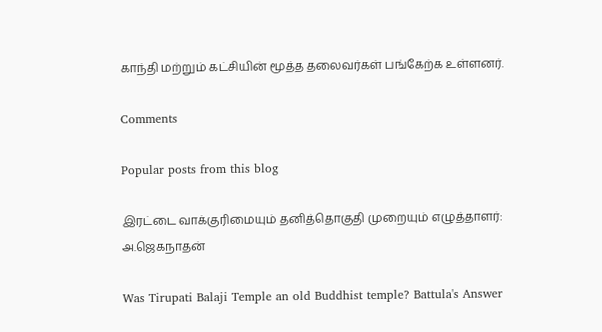காந்தி மற்றும் கட்சியின் மூத்த தலைவர்கள் பங்கேற்க உள்ளனர்.

Comments

Popular posts from this blog

இரட்டை வாக்குரிமையும் தனித்தொகுதி முறையும் எழுத்தாளர்: அ.ஜெகநாதன்

Was Tirupati Balaji Temple an old Buddhist temple? Battula's Answer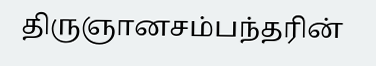திருஞானசம்பந்தரின்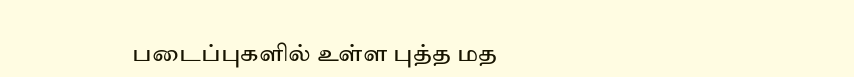படைப்புகளில் உள்ள புத்த மத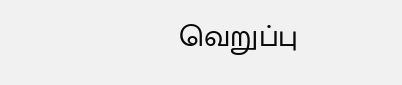வெறுப்பு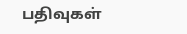பதிவுகள்